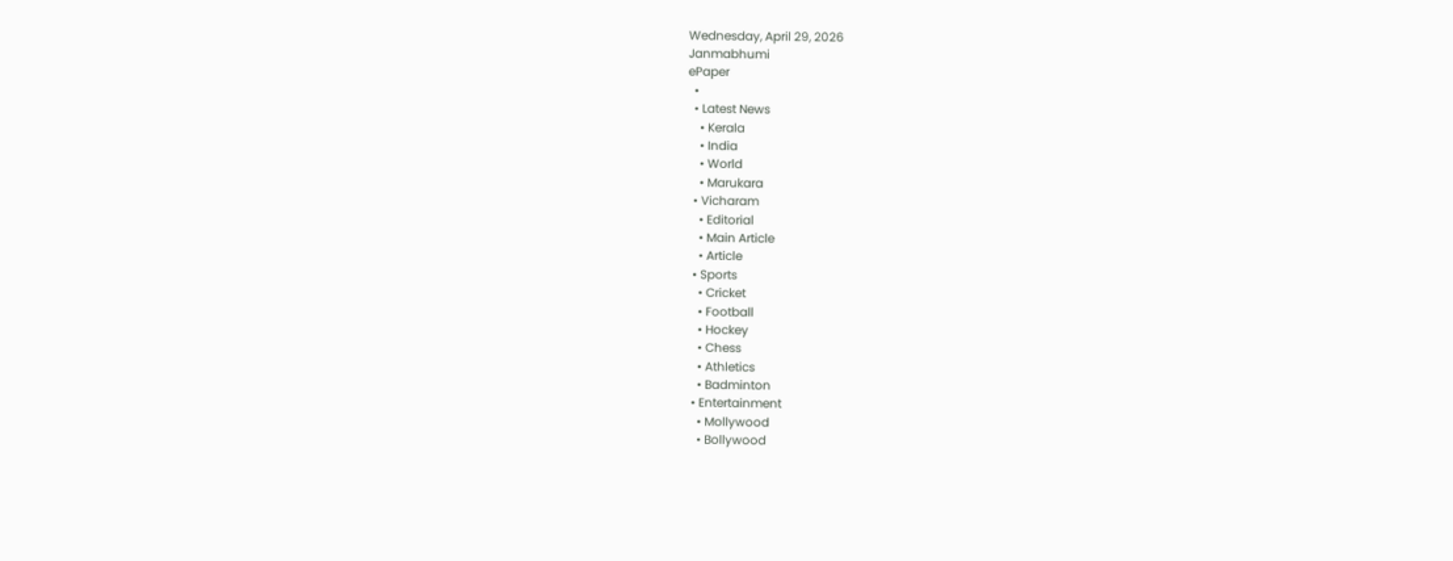Wednesday, April 29, 2026
Janmabhumi
ePaper
  •
  • Latest News
    • Kerala
    • India
    • World
    • Marukara
  • Vicharam
    • Editorial
    • Main Article
    • Article
  • Sports
    • Cricket
    • Football
    • Hockey
    • Chess
    • Athletics
    • Badminton
  • Entertainment
    • Mollywood
    • Bollywood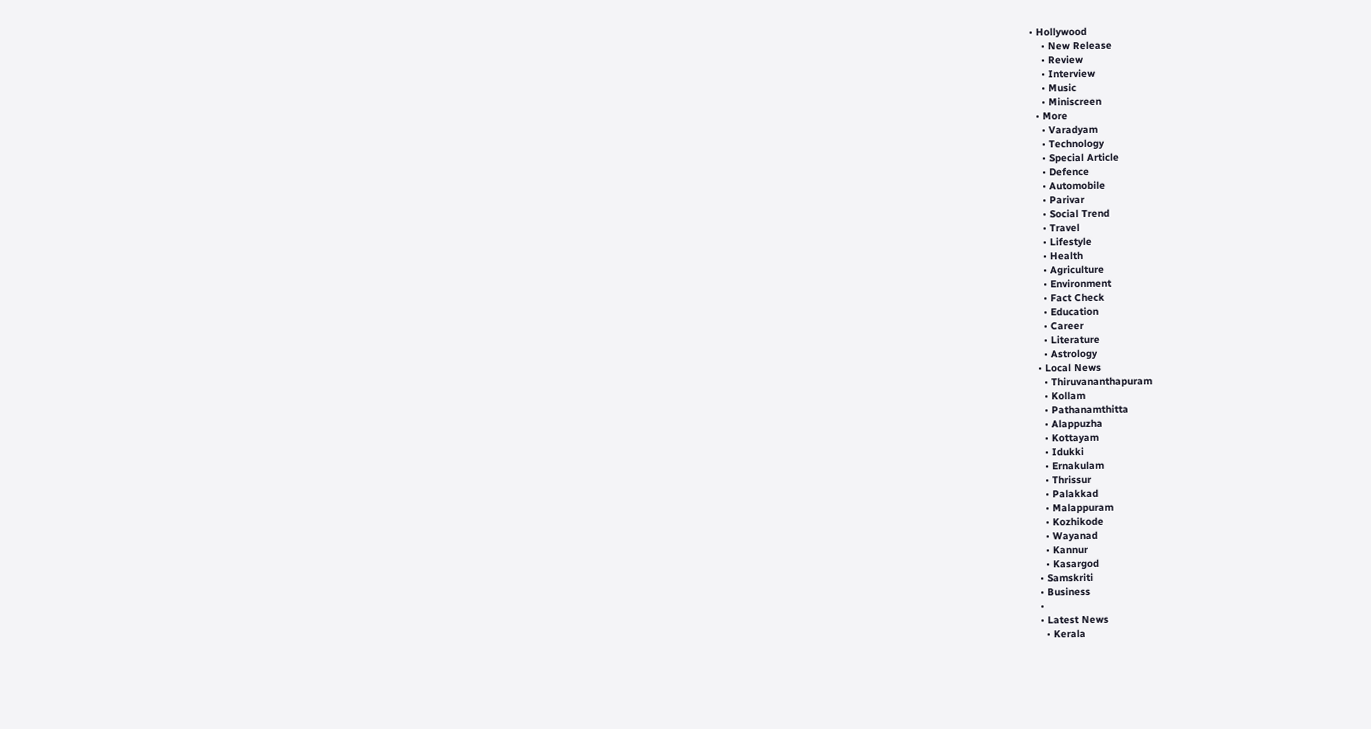• Hollywood
    • New Release
    • Review
    • Interview
    • Music
    • Miniscreen
  • More
    • Varadyam
    • Technology
    • Special Article
    • Defence
    • Automobile
    • Parivar
    • Social Trend
    • Travel
    • Lifestyle
    • Health
    • Agriculture
    • Environment
    • Fact Check
    • Education
    • Career
    • Literature
    • Astrology
  • Local News
    • Thiruvananthapuram
    • Kollam
    • Pathanamthitta
    • Alappuzha
    • Kottayam
    • Idukki
    • Ernakulam
    • Thrissur
    • Palakkad
    • Malappuram
    • Kozhikode
    • Wayanad
    • Kannur
    • Kasargod
  • Samskriti
  • Business
  •
  • Latest News
    • Kerala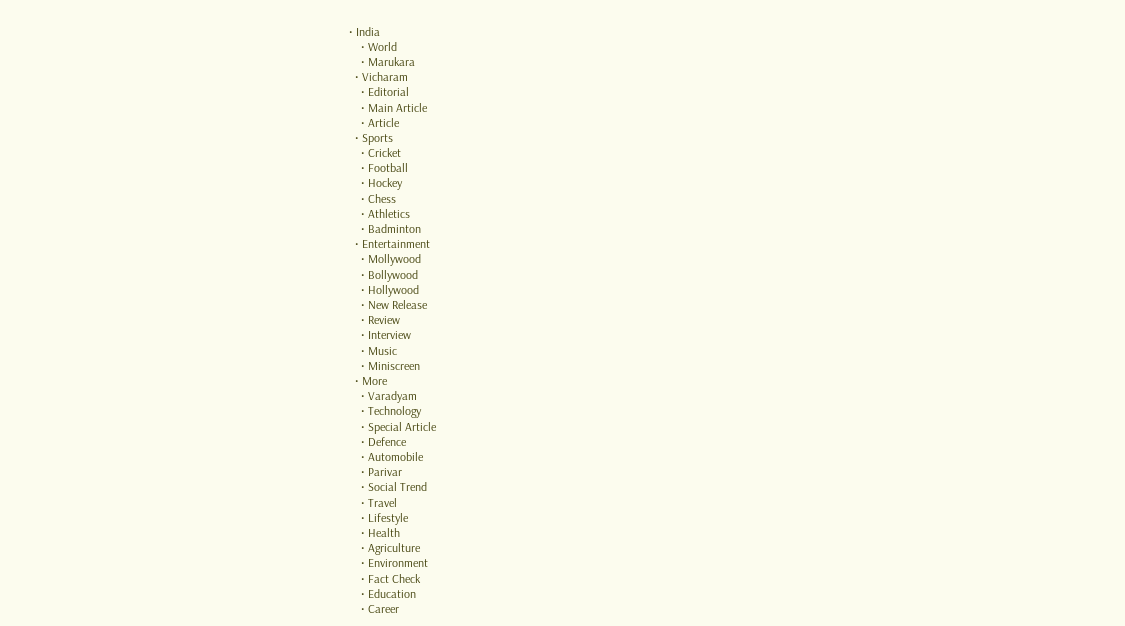• India
    • World
    • Marukara
  • Vicharam
    • Editorial
    • Main Article
    • Article
  • Sports
    • Cricket
    • Football
    • Hockey
    • Chess
    • Athletics
    • Badminton
  • Entertainment
    • Mollywood
    • Bollywood
    • Hollywood
    • New Release
    • Review
    • Interview
    • Music
    • Miniscreen
  • More
    • Varadyam
    • Technology
    • Special Article
    • Defence
    • Automobile
    • Parivar
    • Social Trend
    • Travel
    • Lifestyle
    • Health
    • Agriculture
    • Environment
    • Fact Check
    • Education
    • Career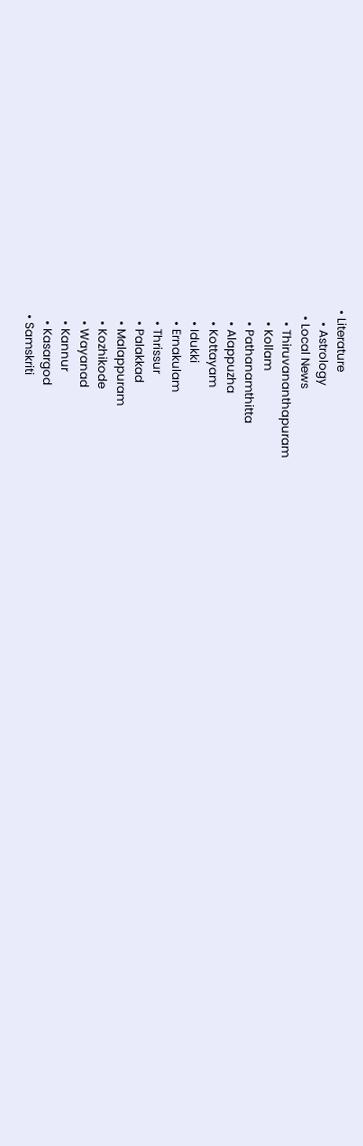• Literature
    • Astrology
  • Local News
    • Thiruvananthapuram
    • Kollam
    • Pathanamthitta
    • Alappuzha
    • Kottayam
    • Idukki
    • Ernakulam
    • Thrissur
    • Palakkad
    • Malappuram
    • Kozhikode
    • Wayanad
    • Kannur
    • Kasargod
  • Samskriti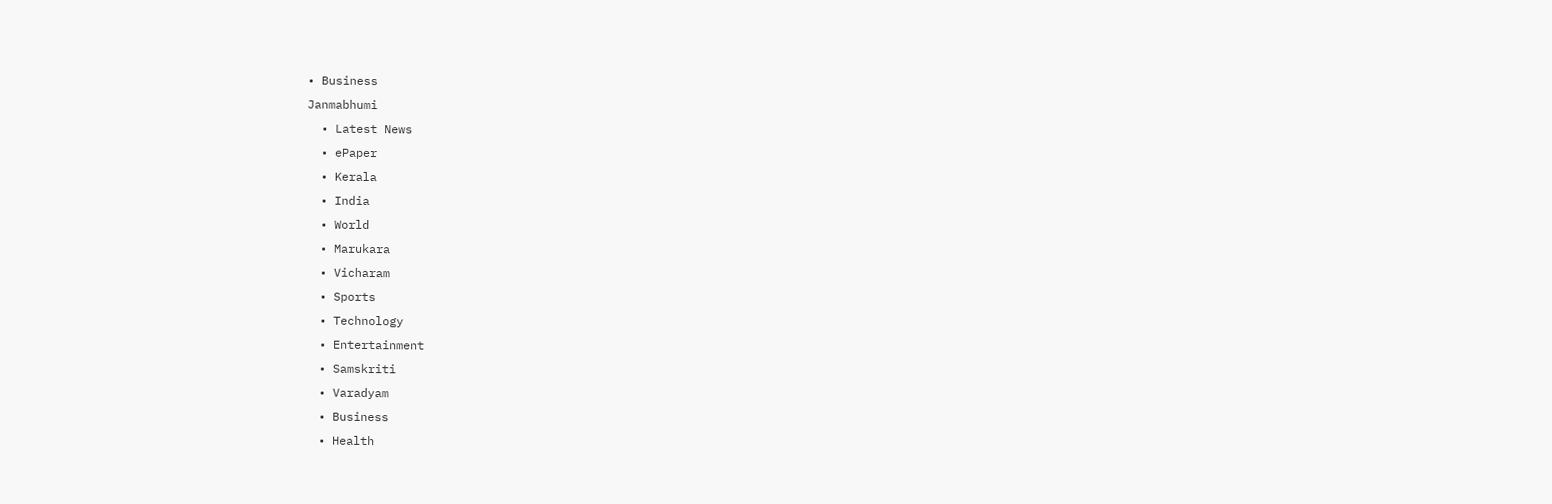• Business
Janmabhumi
  • Latest News
  • ePaper
  • Kerala
  • India
  • World
  • Marukara
  • Vicharam
  • Sports
  • Technology
  • Entertainment
  • Samskriti
  • Varadyam
  • Business
  • Health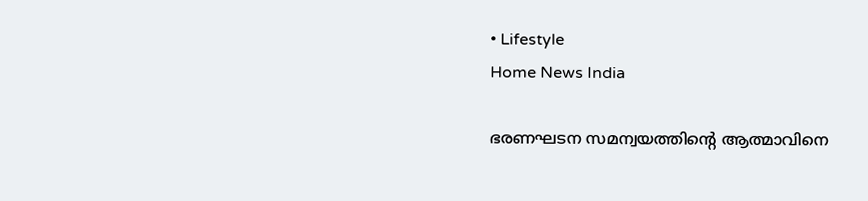• Lifestyle
Home News India

ഭരണഘടന സമന്വയത്തിന്റെ ആത്മാവിനെ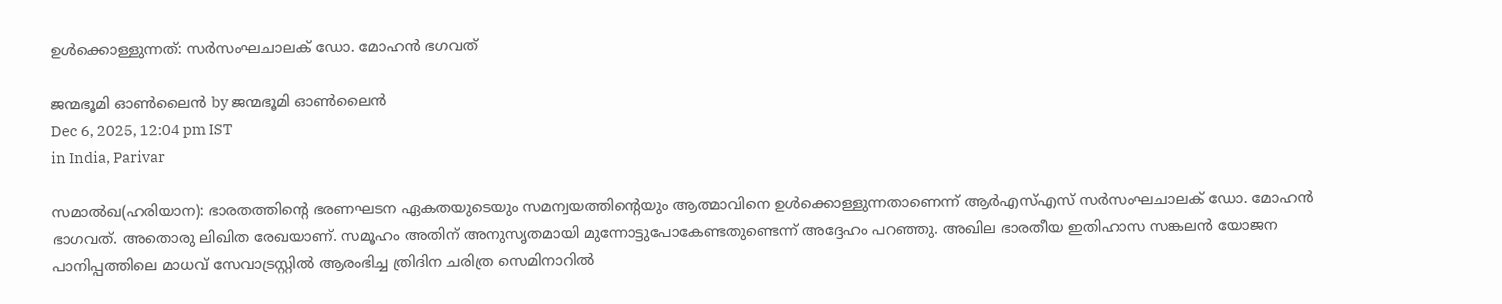ഉള്‍ക്കൊള്ളുന്നത്: സര്‍സംഘചാലക് ഡോ. മോഹന്‍ ഭഗവത്

ജന്മഭൂമി ഓണ്‍ലൈന്‍ by ജന്മഭൂമി ഓണ്‍ലൈന്‍
Dec 6, 2025, 12:04 pm IST
in India, Parivar

സമാല്‍ഖ(ഹരിയാന): ഭാരതത്തിന്റെ ഭരണഘടന ഏകതയുടെയും സമന്വയത്തിന്റെയും ആത്മാവിനെ ഉള്‍ക്കൊള്ളുന്നതാണെന്ന് ആര്‍എസ്എസ് സര്‍സംഘചാലക് ഡോ. മോഹന്‍ ഭാഗവത്. അതൊരു ലിഖിത രേഖയാണ്. സമൂഹം അതിന് അനുസൃതമായി മുന്നോട്ടുപോകേണ്ടതുണ്ടെന്ന് അദ്ദേഹം പറഞ്ഞു. അഖില ഭാരതീയ ഇതിഹാസ സങ്കലന്‍ യോജന പാനിപ്പത്തിലെ മാധവ് സേവാട്രസ്റ്റില്‍ ആരംഭിച്ച ത്രിദിന ചരിത്ര സെമിനാറില്‍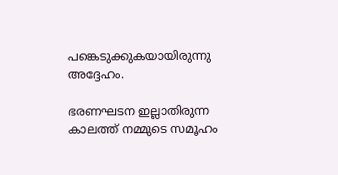പങ്കെടുക്കുകയായിരുന്നു അദ്ദേഹം.

ഭരണഘടന ഇല്ലാതിരുന്ന കാലത്ത് നമ്മുടെ സമൂഹം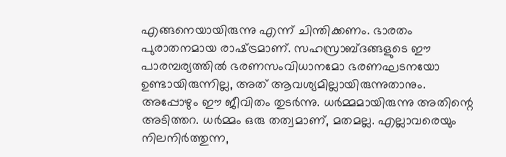എങ്ങനെയായിരുന്നു എന്ന് ചിന്തിക്കണം. ഭാരതം പുരാതനമായ രാഷ്‌ട്രമാണ്. സഹസ്രാബ്ദങ്ങളുടെ ഈ പാരമ്പര്യത്തില്‍ ഭരണസംവിധാനമോ ഭരണഘടനയോ ഉണ്ടായിരുന്നില്ല, അത് ആവശ്യമില്ലായിരുന്നുതാനും. അപ്പോഴും ഈ ജീവിതം തുടര്‍ന്നു. ധര്‍മ്മമായിരുന്നു അതിന്റെ അടിത്തറ. ധര്‍മ്മം ഒരു തത്വമാണ്, മതമല്ല. എല്ലാവരെയും നിലനിര്‍ത്തുന്ന,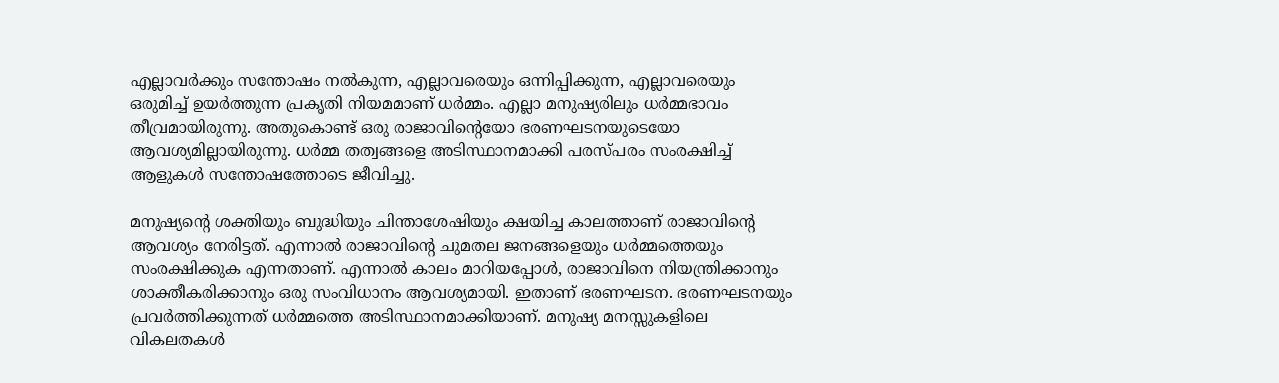എല്ലാവര്‍ക്കും സന്തോഷം നല്‍കുന്ന, എല്ലാവരെയും ഒന്നിപ്പിക്കുന്ന, എല്ലാവരെയും ഒരുമിച്ച് ഉയര്‍ത്തുന്ന പ്രകൃതി നിയമമാണ് ധര്‍മ്മം. എല്ലാ മനുഷ്യരിലും ധര്‍മ്മഭാവം തീവ്രമായിരുന്നു. അതുകൊണ്ട് ഒരു രാജാവിന്റെയോ ഭരണഘടനയുടെയോ ആവശ്യമില്ലായിരുന്നു. ധര്‍മ്മ തത്വങ്ങളെ അടിസ്ഥാനമാക്കി പരസ്പരം സംരക്ഷിച്ച് ആളുകള്‍ സന്തോഷത്തോടെ ജീവിച്ചു.

മനുഷ്യന്റെ ശക്തിയും ബുദ്ധിയും ചിന്താശേഷിയും ക്ഷയിച്ച കാലത്താണ് രാജാവിന്റെ ആവശ്യം നേരിട്ടത്. എന്നാല്‍ രാജാവിന്റെ ചുമതല ജനങ്ങളെയും ധര്‍മ്മത്തെയും സംരക്ഷിക്കുക എന്നതാണ്. എന്നാല്‍ കാലം മാറിയപ്പോള്‍, രാജാവിനെ നിയന്ത്രിക്കാനും ശാക്തീകരിക്കാനും ഒരു സംവിധാനം ആവശ്യമായി. ഇതാണ് ഭരണഘടന. ഭരണഘടനയും പ്രവര്‍ത്തിക്കുന്നത് ധര്‍മ്മത്തെ അടിസ്ഥാനമാക്കിയാണ്. മനുഷ്യ മനസ്സുകളിലെ വികലതകള്‍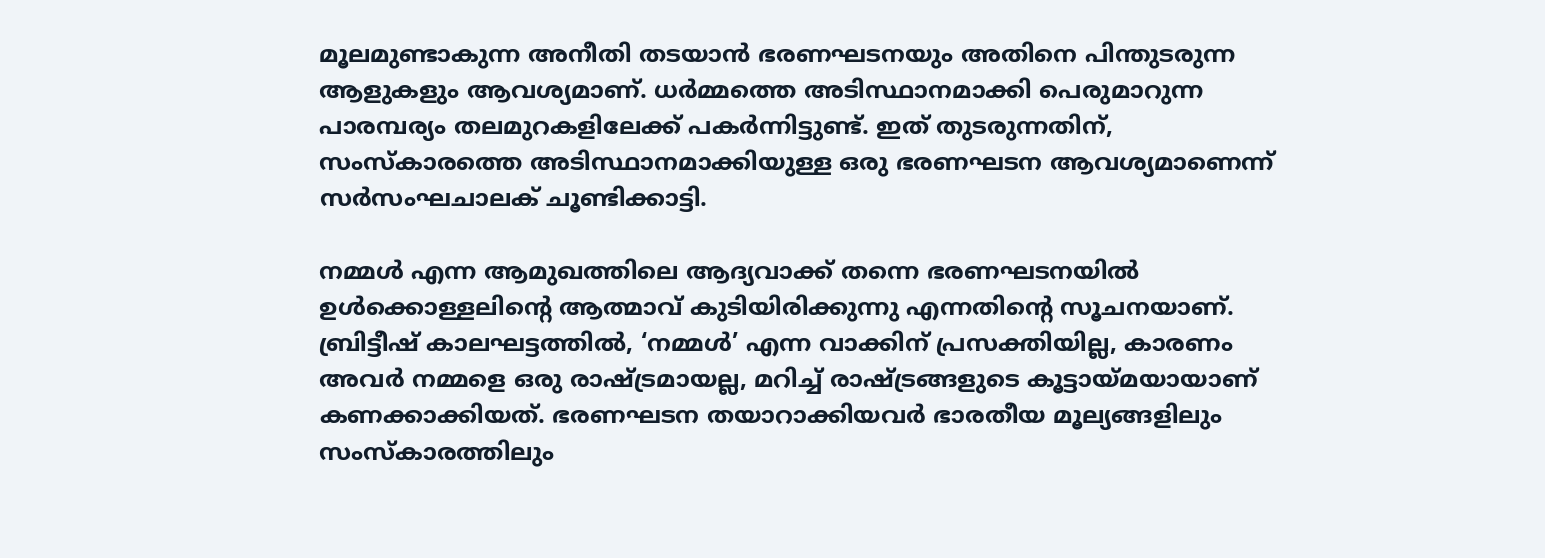മൂലമുണ്ടാകുന്ന അനീതി തടയാന്‍ ഭരണഘടനയും അതിനെ പിന്തുടരുന്ന ആളുകളും ആവശ്യമാണ്. ധര്‍മ്മത്തെ അടിസ്ഥാനമാക്കി പെരുമാറുന്ന പാരമ്പര്യം തലമുറകളിലേക്ക് പകര്‍ന്നിട്ടുണ്ട്. ഇത് തുടരുന്നതിന്, സംസ്‌കാരത്തെ അടിസ്ഥാനമാക്കിയുള്ള ഒരു ഭരണഘടന ആവശ്യമാണെന്ന് സര്‍സംഘചാലക് ചൂണ്ടിക്കാട്ടി.

നമ്മള്‍ എന്ന ആമുഖത്തിലെ ആദ്യവാക്ക് തന്നെ ഭരണഘടനയില്‍ ഉള്‍ക്കൊള്ളലിന്റെ ആത്മാവ് കുടിയിരിക്കുന്നു എന്നതിന്റെ സൂചനയാണ്. ബ്രിട്ടീഷ് കാലഘട്ടത്തില്‍, ‘നമ്മള്‍’ എന്ന വാക്കിന് പ്രസക്തിയില്ല, കാരണം അവര്‍ നമ്മളെ ഒരു രാഷ്‌ട്രമായല്ല, മറിച്ച് രാഷ്‌ട്രങ്ങളുടെ കൂട്ടായ്‌മയായാണ് കണക്കാക്കിയത്. ഭരണഘടന തയാറാക്കിയവര്‍ ഭാരതീയ മൂല്യങ്ങളിലും സംസ്‌കാരത്തിലും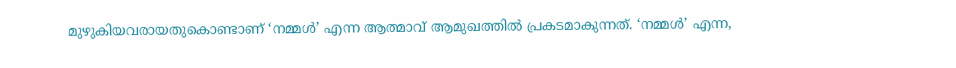മുഴുകിയവരായതുകൊണ്ടാണ് ‘നമ്മള്‍’ എന്ന ആത്മാവ് ആമുഖത്തില്‍ പ്രകടമാകുന്നത്. ‘നമ്മള്‍’ എന്ന,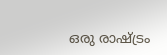ഒരു രാഷ്‌ട്രം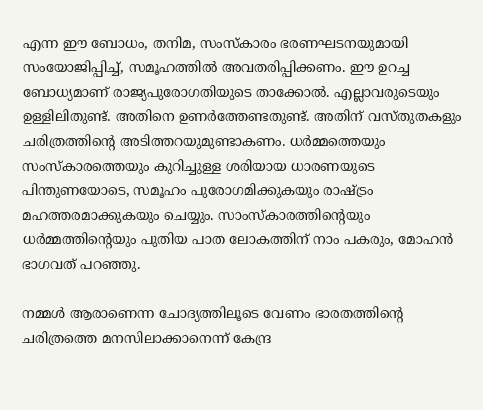എന്ന ഈ ബോധം, തനിമ, സംസ്‌കാരം ഭരണഘടനയുമായി സംയോജിപ്പിച്ച്, സമൂഹത്തില്‍ അവതരിപ്പിക്കണം. ഈ ഉറച്ച ബോധ്യമാണ് രാജ്യപുരോഗതിയുടെ താക്കോല്‍. എല്ലാവരുടെയും ഉള്ളിലിതുണ്ട്. അതിനെ ഉണര്‍ത്തേണ്ടതുണ്ട്. അതിന് വസ്തുതകളും ചരിത്രത്തിന്റെ അടിത്തറയുമുണ്ടാകണം. ധര്‍മ്മത്തെയും സംസ്‌കാരത്തെയും കുറിച്ചുള്ള ശരിയായ ധാരണയുടെ പിന്തുണയോടെ, സമൂഹം പുരോഗമിക്കുകയും രാഷ്‌ട്രം മഹത്തരമാക്കുകയും ചെയ്യും. സാംസ്‌കാരത്തിന്റെയും ധര്‍മ്മത്തിന്റെയും പുതിയ പാത ലോകത്തിന് നാം പകരും, മോഹന്‍ ഭാഗവത് പറഞ്ഞു.

നമ്മള്‍ ആരാണെന്ന ചോദ്യത്തിലൂടെ വേണം ഭാരതത്തിന്റെ ചരിത്രത്തെ മനസിലാക്കാനെന്ന് കേന്ദ്ര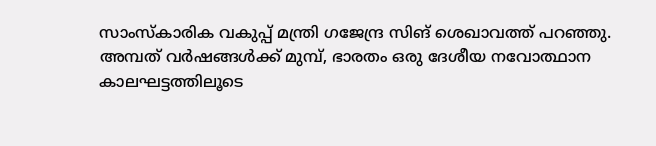സാംസ്‌കാരിക വകുപ്പ് മന്ത്രി ഗജേന്ദ്ര സിങ് ശെഖാവത്ത് പറഞ്ഞു. അമ്പത് വര്‍ഷങ്ങള്‍ക്ക് മുമ്പ്, ഭാരതം ഒരു ദേശീയ നവോത്ഥാന കാലഘട്ടത്തിലൂടെ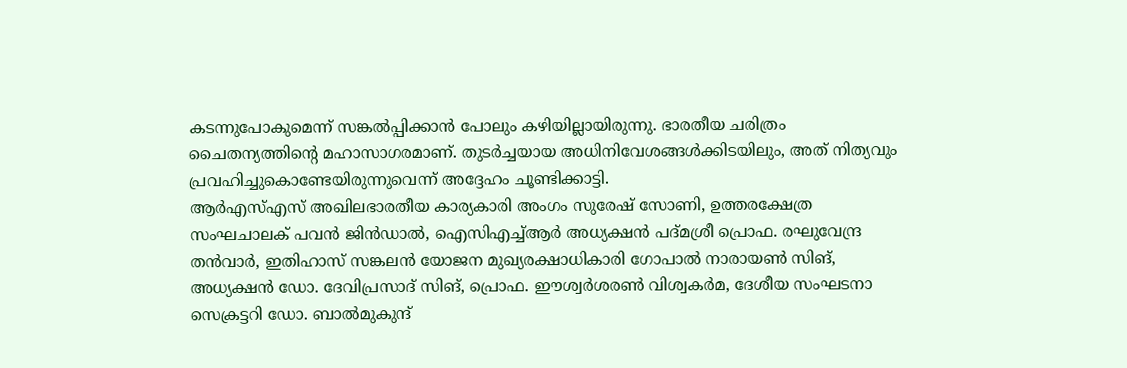കടന്നുപോകുമെന്ന് സങ്കല്‍പ്പിക്കാന്‍ പോലും കഴിയില്ലായിരുന്നു. ഭാരതീയ ചരിത്രം ചൈതന്യത്തിന്റെ മഹാസാഗരമാണ്. തുടര്‍ച്ചയായ അധിനിവേശങ്ങള്‍ക്കിടയിലും, അത് നിത്യവും പ്രവഹിച്ചുകൊണ്ടേയിരുന്നുവെന്ന് അദ്ദേഹം ചൂണ്ടിക്കാട്ടി.
ആര്‍എസ്എസ് അഖിലഭാരതീയ കാര്യകാരി അംഗം സുരേഷ് സോണി, ഉത്തരക്ഷേത്ര സംഘചാലക് പവന്‍ ജിന്‍ഡാല്‍, ഐസിഎച്ച്ആര്‍ അധ്യക്ഷന്‍ പദ്മശ്രീ പ്രൊഫ. രഘുവേന്ദ്ര തന്‍വാര്‍, ഇതിഹാസ് സങ്കലന്‍ യോജന മുഖ്യരക്ഷാധികാരി ഗോപാല്‍ നാരായണ്‍ സിങ്, അധ്യക്ഷന്‍ ഡോ. ദേവിപ്രസാദ് സിങ്, പ്രൊഫ. ഈശ്വര്‍ശരണ്‍ വിശ്വകര്‍മ, ദേശീയ സംഘടനാ സെക്രട്ടറി ഡോ. ബാല്‍മുകുന്ദ്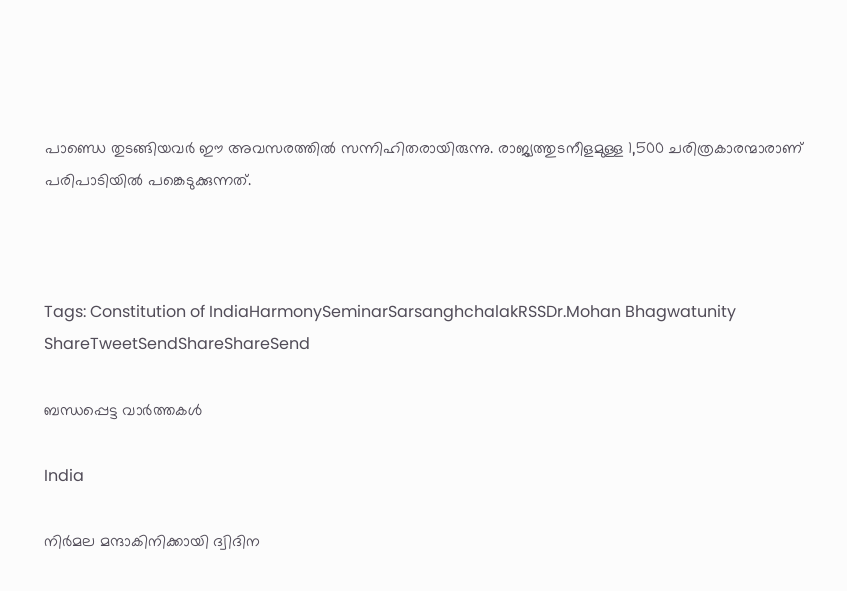പാണ്ഡെ തുടങ്ങിയവര്‍ ഈ അവസരത്തില്‍ സന്നിഹിതരായിരുന്നു. രാജ്യത്തുടനീളമുള്ള 1,500 ചരിത്രകാരന്മാരാണ് പരിപാടിയില്‍ പങ്കെടുക്കുന്നത്.



Tags: Constitution of IndiaHarmonySeminarSarsanghchalakRSSDr.Mohan Bhagwatunity
ShareTweetSendShareShareSend

ബന്ധപ്പെട്ട വാര്‍ത്തകള്‍

India

നിര്‍മല മന്ദാകിനിക്കായി ദ്വിദിന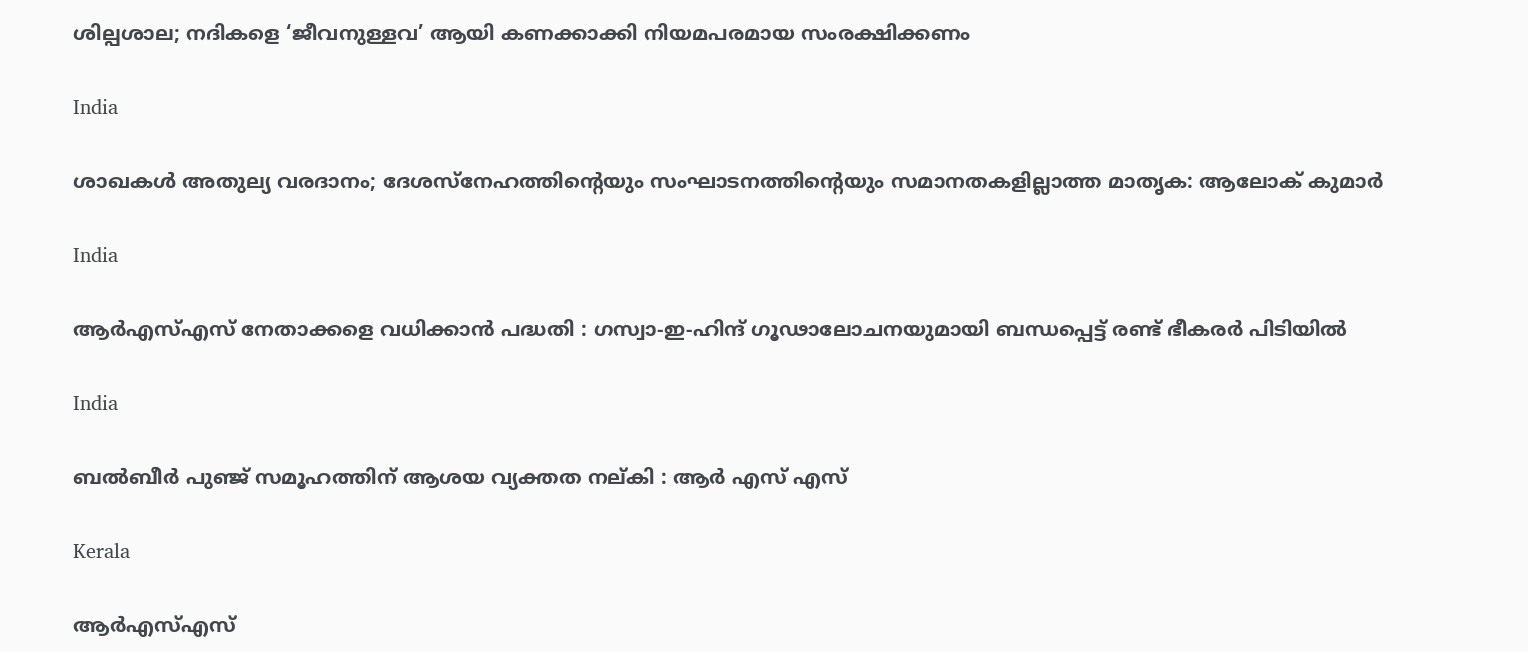ശില്പശാല; നദികളെ ‘ജീവനുള്ളവ’ ആയി കണക്കാക്കി നിയമപരമായ സംരക്ഷിക്കണം

India

ശാഖകള്‍ അതുല്യ വരദാനം; ദേശസ്‌നേഹത്തിന്റെയും സംഘാടനത്തിന്റെയും സമാനതകളില്ലാത്ത മാതൃക: ആലോക് കുമാര്‍

India

ആർ‌എസ്‌എസ് നേതാക്കളെ വധിക്കാൻ പദ്ധതി : ഗസ്വാ-ഇ-ഹിന്ദ് ഗൂഢാലോചനയുമായി ബന്ധപ്പെട്ട് രണ്ട് ഭീകരർ പിടിയിൽ

India

ബല്‍ബീര്‍ പുഞ്ജ് സമൂഹത്തിന് ആശയ വ്യക്തത നല്കി : ആര്‍ എസ് എസ്

Kerala

ആര്‍എസ്എസ്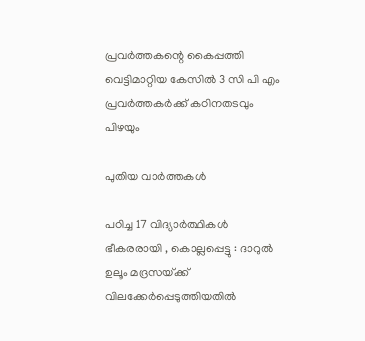പ്രവര്‍ത്തകന്റെ കൈപ്പത്തി വെട്ടിമാറ്റിയ കേസില്‍ 3 സി പി എം പ്രവര്‍ത്തകര്‍ക്ക് കഠിനതടവും പിഴയും

പുതിയ വാര്‍ത്തകള്‍

പഠിച്ച 17 വിദ്യാർത്ഥികൾ ഭീകരരായി , കൊല്ലപ്പെട്ടു : ദാറുൽ ഉലൂം മദ്രസയ്‌ക്ക് വിലക്കേർപ്പെടുത്തിയതിൽ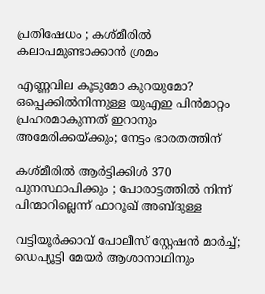പ്രതിഷേധം ; കശ്മീരിൽ കലാപമുണ്ടാക്കാൻ ശ്രമം

എണ്ണവില കൂടുമോ കുറയുമോ? ഒപ്പെക്കിൽനിന്നുള്ള യുഎഇ പിൻമാറ്റം പ്രഹരമാകുന്നത് ഇറാനും അമേരിക്കയ്‌ക്കും; നേട്ടം ഭാരതത്തിന്

കശ്മീരിൽ ആർട്ടിക്കിൾ 370 പുനസ്ഥാപിക്കും ; പോരാട്ടത്തിൽ നിന്ന് പിന്മാറില്ലെന്ന് ഫാറൂഖ് അബ്ദുള്ള

വട്ടിയൂർക്കാവ് പോലീസ് സ്റ്റേഷൻ മാർച്ച്; ഡെപ‍്യൂട്ടി മേയർ ആശാനാഥിനും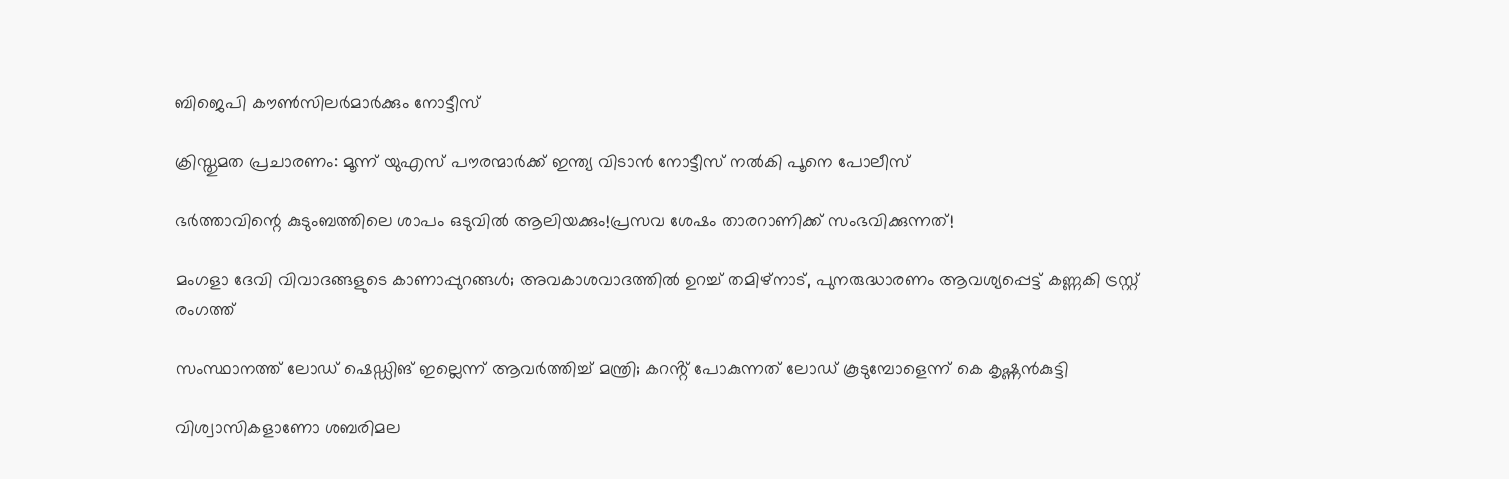ബിജെപി കൗൺസിലർമാർക്കും നോട്ടീസ്

ക്രിസ്തുമത പ്രചാരണം: മൂന്ന് യുഎസ് പൗരന്മാർക്ക് ഇന്ത്യ വിടാൻ നോട്ടീസ് നൽകി പൂനെ പോലീസ്

ഭർത്താവിന്റെ കുടുംബത്തിലെ ശാപം ഒടുവിൽ ആലിയക്കും!പ്രസവ ശേഷം താരറാണിക്ക് സംഭവിക്കുന്നത്!

മംഗളാ ദേവി വിവാദങ്ങളുടെ കാണാപ്പുറങ്ങള്‍; അവകാശവാദത്തില്‍ ഉറച്ച് തമിഴ്നാട്, പുനരുദ്ധാരണം ആവശ്യപ്പെട്ട് കണ്ണകി ട്രസ്റ്റ് രംഗത്ത്

സംസ്ഥാനത്ത് ലോഡ് ഷെഡ്ഡിങ് ഇല്ലെന്ന് ആവര്‍ത്തിച്ച് മന്ത്രി; കറൻ്റ് പോകുന്നത് ലോഡ് കൂടുമ്പോളെന്ന് കെ കൃഷ്ണൻകുട്ടി

വിശ്വാസികളാണോ ശബരിമല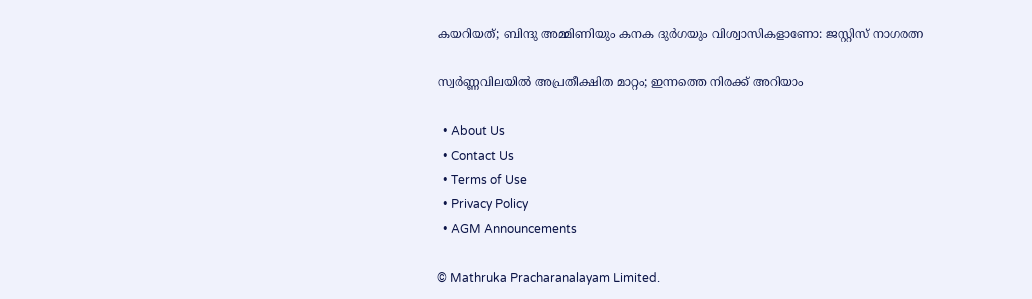കയറിയത്; ബിന്ദു അമ്മിണിയും കനക ദുർഗയും വിശ്വാസികളാണോ: ജസ്റ്റിസ് നാഗരത്ന

സ്വര്‍ണ്ണവിലയില്‍ അപ്രതീക്ഷിത മാറ്റം; ഇന്നത്തെ നിരക്ക് അറിയാം

  • About Us
  • Contact Us
  • Terms of Use
  • Privacy Policy
  • AGM Announcements

© Mathruka Pracharanalayam Limited.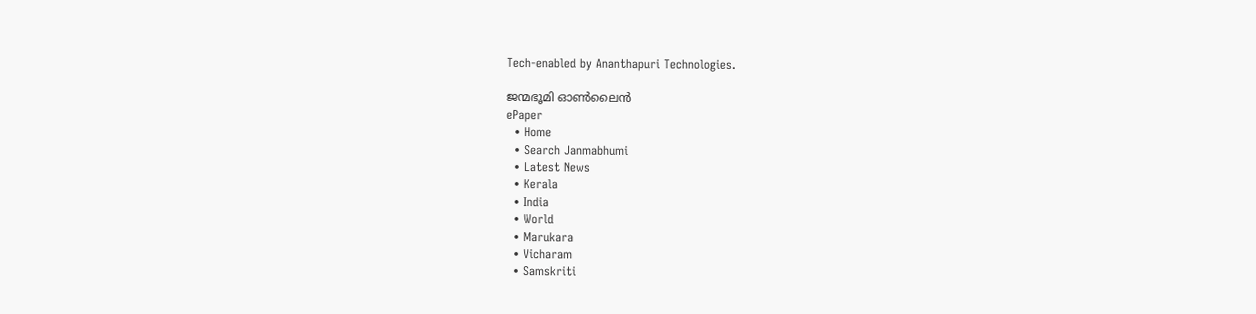Tech-enabled by Ananthapuri Technologies.

ജന്മഭൂമി ഓണ്‍ലൈന്‍
ePaper
  • Home
  • Search Janmabhumi
  • Latest News
  • Kerala
  • India
  • World
  • Marukara
  • Vicharam
  • Samskriti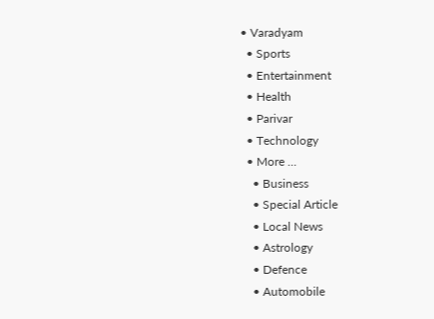• Varadyam
  • Sports
  • Entertainment
  • Health
  • Parivar
  • Technology
  • More …
    • Business
    • Special Article
    • Local News
    • Astrology
    • Defence
    • Automobile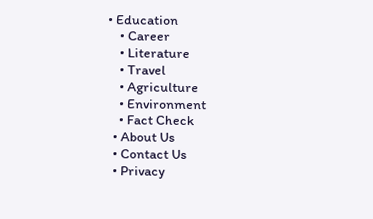• Education
    • Career
    • Literature
    • Travel
    • Agriculture
    • Environment
    • Fact Check
  • About Us
  • Contact Us
  • Privacy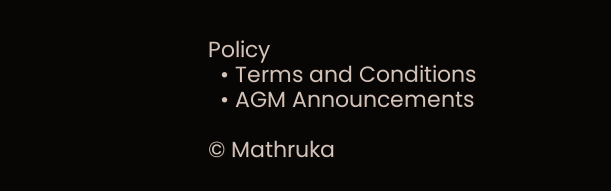Policy
  • Terms and Conditions
  • AGM Announcements

© Mathruka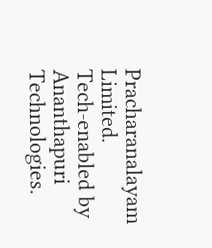Pracharanalayam Limited.
Tech-enabled by Ananthapuri Technologies.